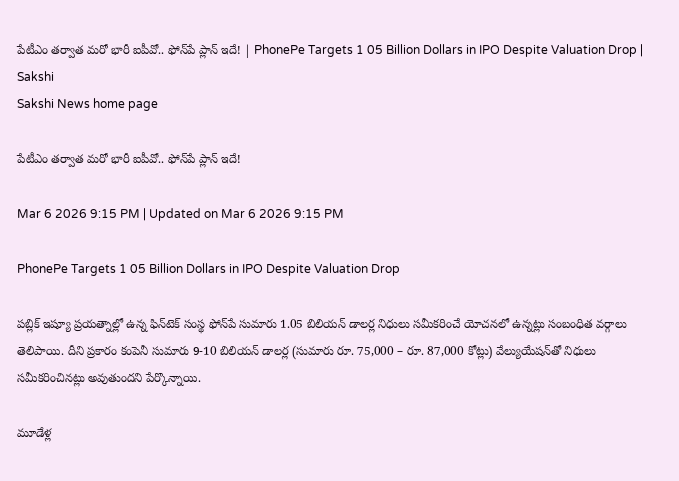పేటీఎం తర్వాత మరో భారీ ఐపీవో.. ఫోన్‌పే ప్లాన్‌ ఇదే! | PhonePe Targets 1 05 Billion Dollars in IPO Despite Valuation Drop | Sakshi
Sakshi News home page

పేటీఎం తర్వాత మరో భారీ ఐపీవో.. ఫోన్‌పే ప్లాన్‌ ఇదే!

Mar 6 2026 9:15 PM | Updated on Mar 6 2026 9:15 PM

PhonePe Targets 1 05 Billion Dollars in IPO Despite Valuation Drop

పబ్లిక్‌ ఇష్యూ ప్రయత్నాల్లో ఉన్న ఫిన్‌టెక్‌ సంస్థ ఫోన్‌పే సుమారు 1.05 బిలియన్‌ డాలర్ల నిధులు సమీకరించే యోచనలో ఉన్నట్లు సంబంధిత వర్గాలు తెలిపాయి. దీని ప్రకారం కంపెనీ సుమారు 9-10 బిలియన్‌ డాలర్ల (సుమారు రూ. 75,000 – రూ. 87,000 కోట్లు) వేల్యుయేషన్‌తో నిధులు సమీకరించినట్లు అవుతుందని పేర్కొన్నాయి.

మూడేళ్ల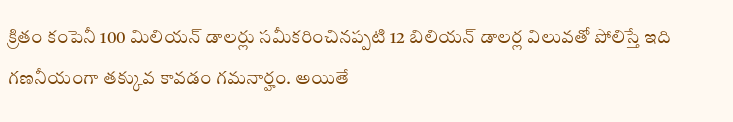క్రితం కంపెనీ 100 మిలియన్‌ డాలర్లు సమీకరించినప్పటి 12 బిలియన్‌ డాలర్ల విలువతో పోలిస్తే ఇది గణనీయంగా తక్కువ కావడం గమనార్హం. అయితే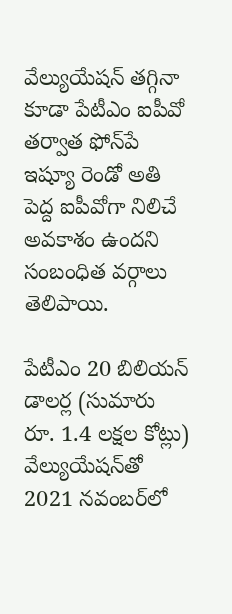వేల్యుయేషన్‌ తగ్గినా కూడా పేటీఎం ఐపీవో తర్వాత ఫోన్‌పే ఇష్యూ రెండో అతి పెద్ద ఐపీవోగా నిలిచే అవకాశం ఉందని సంబంధిత వర్గాలు తెలిపాయి.

పేటీఎం 20 బిలియన్‌ డాలర్ల (సుమారు రూ. 1.4 లక్షల కోట్లు) వేల్యుయేషన్‌తో 2021 నవంబర్‌లో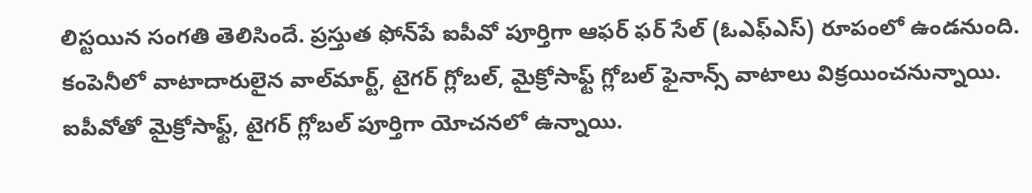లిస్టయిన సంగతి తెలిసిందే. ప్రస్తుత ఫోన్‌పే ఐపీవో పూర్తిగా ఆఫర్‌ ఫర్‌ సేల్‌ (ఓఎఫ్‌ఎస్‌) రూపంలో ఉండనుంది. కంపెనీలో వాటాదారులైన వాల్‌మార్ట్, టైగర్‌ గ్లోబల్, మైక్రోసాఫ్ట్‌ గ్లోబల్‌ ఫైనాన్స్‌ వాటాలు విక్రయించనున్నాయి. ఐపీవోతో మైక్రోసాఫ్ట్, టైగర్‌ గ్లోబల్‌ పూర్తిగా యోచనలో ఉన్నాయి.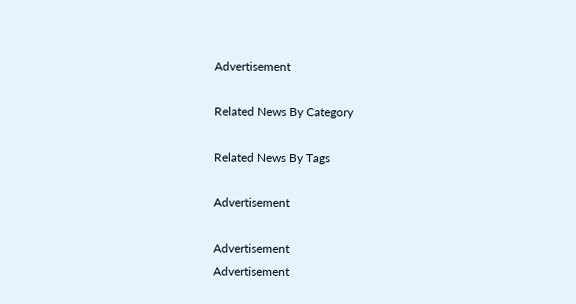Advertisement

Related News By Category

Related News By Tags

Advertisement

Advertisement
Advertisement